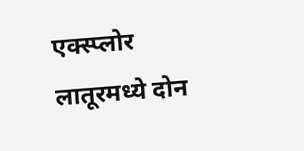एक्स्प्लोर
लातूरमध्ये दोन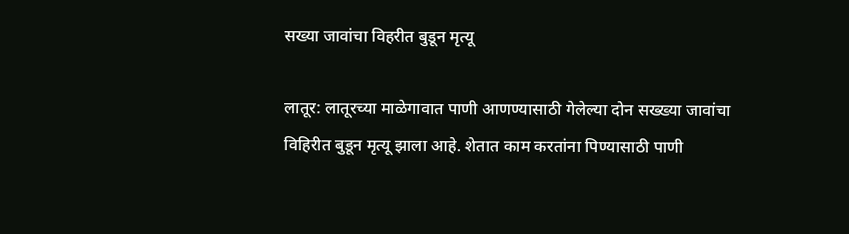सख्या जावांचा विहरीत बुडून मृत्यू

लातूर: लातूरच्या माळेगावात पाणी आणण्यासाठी गेलेल्या दोन सख्ख्या जावांचा विहिरीत बुडून मृत्यू झाला आहे. शेतात काम करतांना पिण्यासाठी पाणी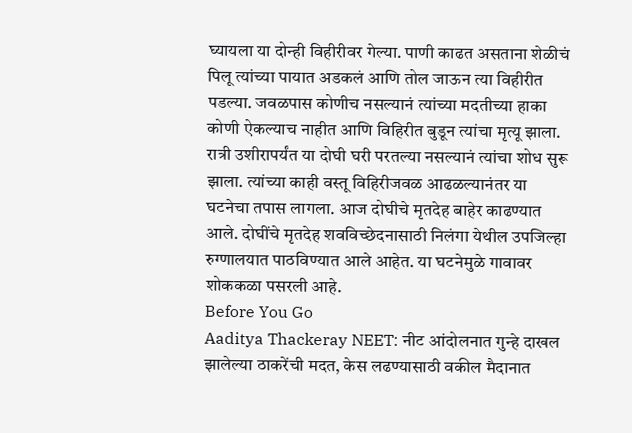घ्यायला या दोन्ही विहीरीवर गेल्या. पाणी काढत असताना शेळीचं पिलू त्यांच्या पायात अडकलं आणि तोल जाऊन त्या विहीरीत पडल्या. जवळपास कोणीच नसल्यानं त्यांच्या मदतीच्या हाका कोणी ऐकल्याच नाहीत आणि विहिरीत बुडून त्यांचा मृत्यू झाला. रात्री उशीरापर्यंत या दोघी घरी परतल्या नसल्यानं त्यांचा शोध सुरू झाला. त्यांच्या काही वस्तू विहिरीजवळ आढळल्यानंतर या घटनेचा तपास लागला. आज दोघीचे मृतदेह बाहेर काढण्यात आले. दोघींचे मृतदेह शवविच्छेदनासाठी निलंगा येथील उपजिल्हा रुग्णालयात पाठविण्यात आले आहेत. या घटनेमुळे गावावर शोककळा पसरली आहे.
Before You Go
Aaditya Thackeray NEET: नीट आंदोलनात गुन्हे दाखल झालेल्या ठाकरेंची मदत, केस लढण्यासाठी वकील मैदानात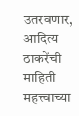उतरवणार, आदित्य ठाकरेंची माहिती
महत्त्वाच्या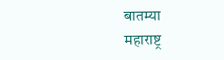बातम्या
महाराष्ट्र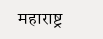महाराष्ट्र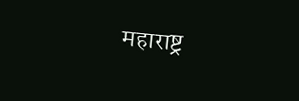महाराष्ट्र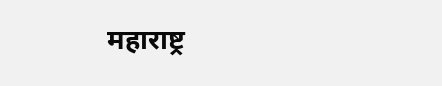महाराष्ट्र